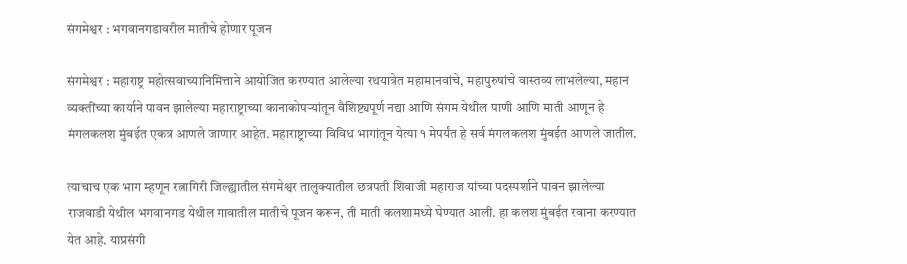संगमेश्वर : भगवानगडावरील मातीचे होणार पूजन

संगमेश्वर : महाराष्ट्र महोत्सवाच्यानिमित्ताने आयोजित करण्यात आलेल्या रथयात्रेत महामानवांचे, महापुरुषांचे वास्तव्य लाभलेल्या, महान व्यक्तींच्या कार्याने पावन झालेल्या महाराष्ट्राच्या कानाकोपऱ्यांतून वैशिष्ट्यपूर्ण नद्या आणि संगम येथील पाणी आणि माती आणून हे मंगलकलश मुंबईत एकत्र आणले जाणार आहेत. महाराष्ट्राच्या विविध भागांतून येत्या १ मेपर्यंत हे सर्व मंगलकलश मुंबईत आणले जातील.

त्याचाच एक भाग म्हणून रत्नागिरी जिल्ह्यातील संगमेश्वर तालुक्यातील छत्रपती शिवाजी महाराज यांच्या पदस्पर्शाने पावन झालेल्या राजवाडी येथील भगवानगड येथील गावातील मातीचे पूजन करून, ती माती कलशामध्ये घेण्यात आली. हा कलश मुंबईत रवाना करण्यात येत आहे. याप्रसंगी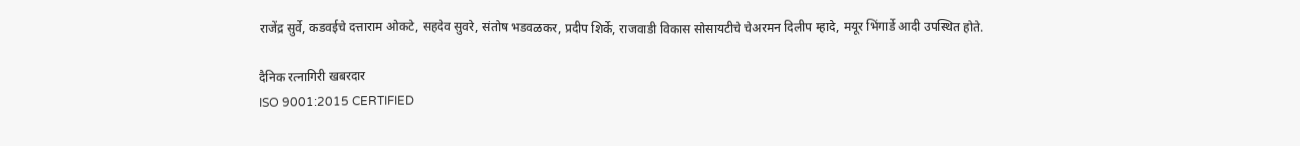राजेंद्र सुर्वे, कडवईचे दत्ताराम ओकटे, सहदेव सुवरे, संतोष भडवळकर, प्रदीप शिर्के, राजवाडी विकास सोसायटीचे चेअरमन दिलीप म्हादे, मयूर भिंगार्डे आदी उपस्थित होते.

दैनिक रत्नागिरी खबरदार
ISO 9001:2015 CERTIFIED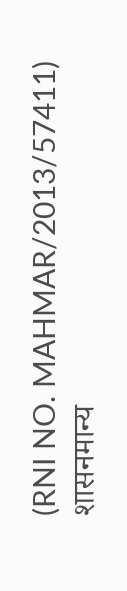(RNI NO. MAHMAR/2013/57411)
शासनमान्य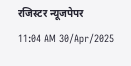रजिस्टर न्यूजपेपर
11:04 AM 30/Apr/2025